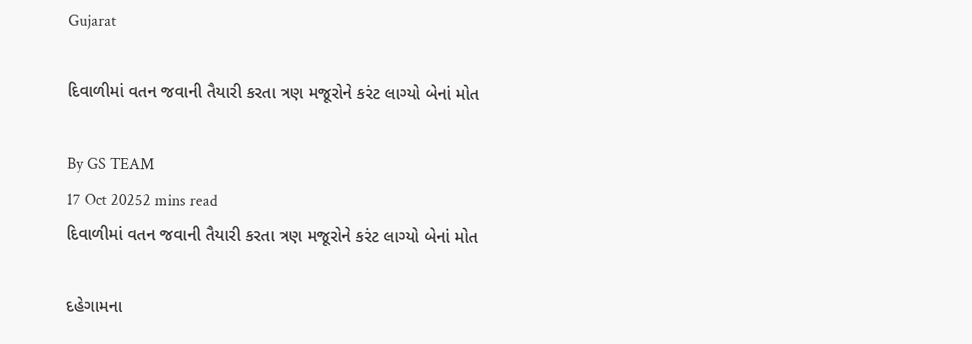Gujarat

દિવાળીમાં વતન જવાની તૈયારી કરતા ત્રણ મજૂરોને કરંટ લાગ્યો બેનાં મોત

By GS TEAM
17 Oct 20252 mins read
દિવાળીમાં વતન જવાની તૈયારી કરતા ત્રણ મજૂરોને કરંટ લાગ્યો બેનાં મોત

દહેગામના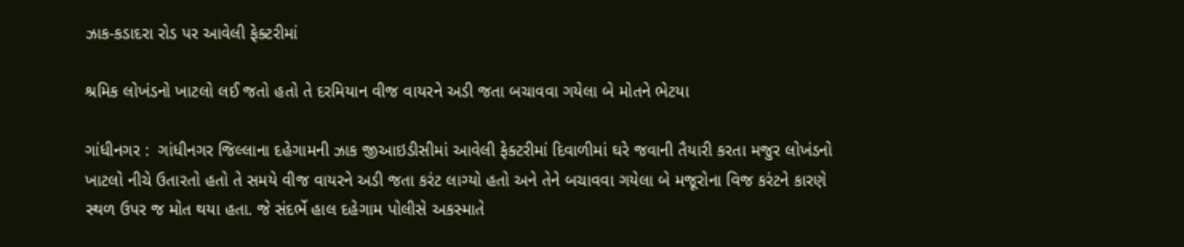ઝાક-કડાદરા રોડ પર આવેલી ફેક્ટરીમાં

શ્રમિક લોખંડનો ખાટલો લઈ જતો હતો તે દરમિયાન વીજ વાયરને અડી જતા બચાવવા ગયેલા બે મોતને ભેટયા

ગાંધીનગર :  ગાંધીનગર જિલ્લાના દહેગામની ઝાક જીઆઇડીસીમાં આવેલી ફેક્ટરીમાં દિવાળીમાં ઘરે જવાની તૈયારી કરતા મજુર લોખંડનો ખાટલો નીચે ઉતારતો હતો તે સમયે વીજ વાયરને અડી જતા કરંટ લાગ્યો હતો અને તેને બચાવવા ગયેલા બે મજૂરોના વિજ કરંટને કારણે સ્થળ ઉપર જ મોત થયા હતા. જે સંદર્ભે હાલ દહેગામ પોલીસે અકસ્માતે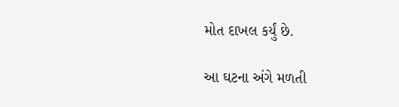મોત દાખલ કર્યું છે.

આ ઘટના અંગે મળતી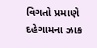વિગતો પ્રમાણે દહેગામના ઝાક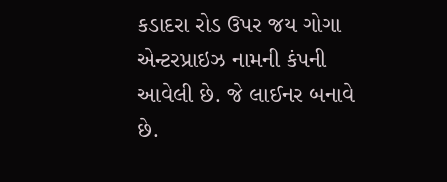કડાદરા રોડ ઉપર જય ગોગા એન્ટરપ્રાઇઝ નામની કંપની આવેલી છે. જે લાઈનર બનાવે છે.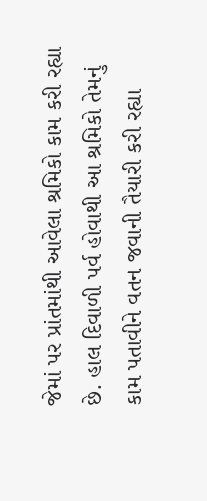જેમાં પર પ્રાંતમાંથી આવેલા શ્રમિકો કામ કરી રહ્યા છે. હાલ દિવાળી પર્વ હોવાથી આ શ્રમિકો તેમનું કામ પતાવીને વતન જવાની તૈયારી કરી રહ્યા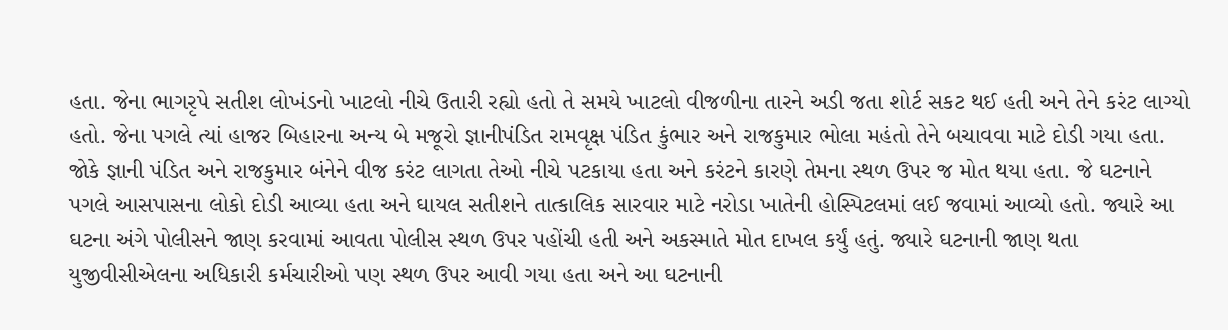હતા. જેના ભાગરૃપે સતીશ લોખંડનો ખાટલો નીચે ઉતારી રહ્યો હતો તે સમયે ખાટલો વીજળીના તારને અડી જતા શોર્ટ સકટ થઈ હતી અને તેને કરંટ લાગ્યો હતો. જેના પગલે ત્યાં હાજર બિહારના અન્ય બે મજૂરો જ્ઞાનીપંડિત રામવૃક્ષ પંડિત કુંભાર અને રાજકુમાર ભોલા મહંતો તેને બચાવવા માટે દોડી ગયા હતા. જોકે જ્ઞાની પંડિત અને રાજકુમાર બંનેને વીજ કરંટ લાગતા તેઓ નીચે પટકાયા હતા અને કરંટને કારણે તેમના સ્થળ ઉપર જ મોત થયા હતા. જે ઘટનાને પગલે આસપાસના લોકો દોડી આવ્યા હતા અને ઘાયલ સતીશને તાત્કાલિક સારવાર માટે નરોડા ખાતેની હોસ્પિટલમાં લઈ જવામાં આવ્યો હતો. જ્યારે આ ઘટના અંગે પોલીસને જાણ કરવામાં આવતા પોલીસ સ્થળ ઉપર પહોંચી હતી અને અકસ્માતે મોત દાખલ કર્યું હતું. જ્યારે ઘટનાની જાણ થતા યુજીવીસીએલના અધિકારી કર્મચારીઓ પણ સ્થળ ઉપર આવી ગયા હતા અને આ ઘટનાની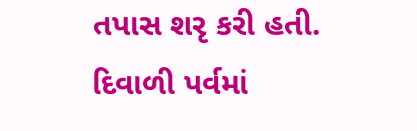તપાસ શરૃ કરી હતી. દિવાળી પર્વમાં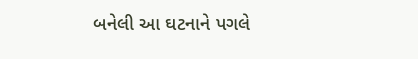બનેલી આ ઘટનાને પગલે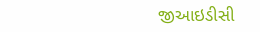જીઆઇડીસી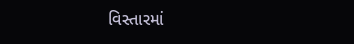વિસ્તારમાં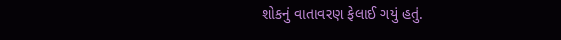શોકનું વાતાવરણ ફેલાઈ ગયું હતું.